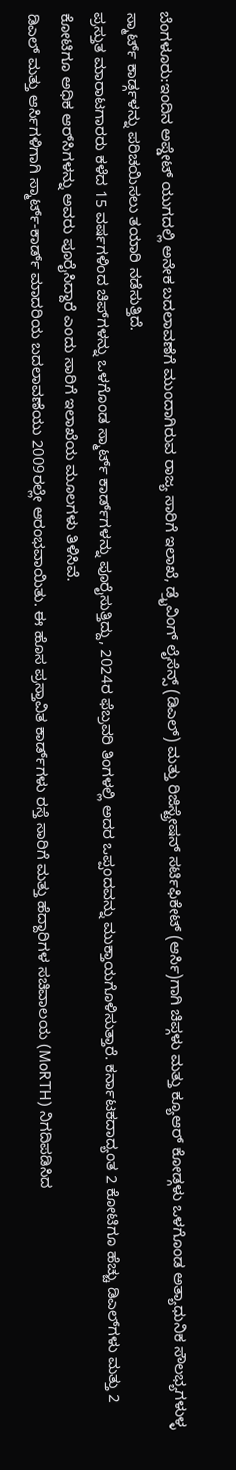ಬೆಂಗಳೂರು:ಇಂದಿನ ಅಪ್ಡೇಟ್ ಯುಗದಲ್ಲಿ ಅನೇಕ ಬದಲಾವಣೆಗೆ ಮುಂದಾಗಿರುವ ರಾಜ್ಯ ಸಾರಿಗೆ ಇಲಾಖೆ, ಡ್ರೈವಿಂಗ್ ಲೈಸೆನ್ಸ್ (ಡಿಎಲ್) ಮತ್ತು ರಿಜಿಸ್ಟ್ರೇಷನ್ ಸರ್ಟಿಫಿಕೇಟ್ (ಆರ್ಸಿ)ಗಾಗಿ ಚಿಪ್ಗಳು ಮತ್ತು ಕ್ಯೂಆರ್ ಕೋಡ್ಗಳು ಒಳಗೊಂಡ ಅತ್ಯಾಧುನಿಕ ಸೌಲಭ್ಯಗಳುಳ್ಳ ಸ್ಮಾರ್ಟ್ ಕಾರ್ಡ್ಗಳನ್ನು ಪರಿಚಯಿಸಲು ತಯಾರಿ ನಡೆಸುತ್ತಿದೆ.
ಪ್ರಸ್ತುತ ಮಾರಾಟಗಾರರು ಕಳೆದ 15 ವರ್ಷಗಳಿಂದ ಚಿಪ್‌ಗಳನ್ನು ಒಳಗೊಂಡ ಸ್ಮಾರ್ಟ್ ಕಾರ್ಡ್‌ಗಳನ್ನು ಪೂರೈಸುತ್ತಿದ್ದು, 2024ರ ಫೆಬ್ರವರಿ ತಿಂಗಳಲ್ಲಿ ಅದರ ಒಪ್ಪಂದವನ್ನು ಮುಕ್ತಾಯಗೊಳಿಸುತ್ತಾರೆ. ಕರ್ನಾಟಕದಾದ್ಯಂತ 2 ಕೋಟಿಗೂ ಹೆಚ್ಚು ಡಿಎಲ್‌ಗಳು ಮತ್ತು 2 ಕೋಟಿಗೂ ಅಧಿಕ ಆರ್‌ಸಿಗಳನ್ನು ಅವರು ಪೂರೈಸಿದ್ದಾರೆ ಎಂದು ಸಾರಿಗೆ ಇಲಾಖೆಯ ಮೂಲಗಳು ತಿಳಿಸಿವೆ.
ಡಿಎಲ್ ಮತ್ತು ಆರ್ಸಿಗಳಿಗಾಗಿ ಸ್ಮಾರ್ಟ್-ಕಾರ್ಡ್ ಮಾದರಿಯ ಬದಲಾವಣೆಯು 2009ರಲ್ಲೇ ಆರಂಭವಾಯಿತು. ಈ ಹೊಸ ಪ್ರಸ್ತಾವಿತ ಕಾರ್ಡ್‌ಗಳು ರಸ್ತೆ ಸಾರಿಗೆ ಮತ್ತು ಹೆದ್ದಾರಿಗಳ ಸಚಿವಾಲಯ (MoRTH) ನಿಗದಿಪಡಿಸಿದ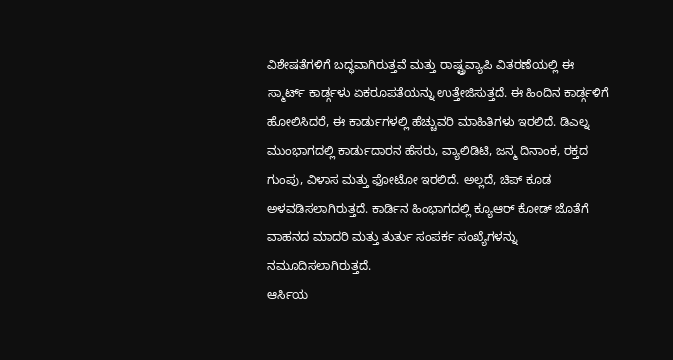ವಿಶೇಷತೆಗಳಿಗೆ ಬದ್ಧವಾಗಿರುತ್ತವೆ ಮತ್ತು ರಾಷ್ಟ್ರವ್ಯಾಪಿ ವಿತರಣೆಯಲ್ಲಿ ಈ ಸ್ಮಾರ್ಟ್ ಕಾರ್ಡ್ಗಳು ಏಕರೂಪತೆಯನ್ನು ಉತ್ತೇಜಿಸುತ್ತದೆ. ಈ ಹಿಂದಿನ ಕಾರ್ಡ್ಗಳಿಗೆ ಹೋಲಿಸಿದರೆ, ಈ ಕಾರ್ಡುಗಳಲ್ಲಿ ಹೆಚ್ಚುವರಿ ಮಾಹಿತಿಗಳು ಇರಲಿದೆ. ಡಿಎಲ್ನ ಮುಂಭಾಗದಲ್ಲಿ ಕಾರ್ಡುದಾರನ ಹೆಸರು, ವ್ಯಾಲಿಡಿಟಿ, ಜನ್ಮ ದಿನಾಂಕ, ರಕ್ತದ ಗುಂಪು, ವಿಳಾಸ ಮತ್ತು ಫೋಟೋ ಇರಲಿದೆ. ಅಲ್ಲದೆ, ಚಿಪ್ ಕೂಡ ಅಳವಡಿಸಲಾಗಿರುತ್ತದೆ. ಕಾರ್ಡಿನ ಹಿಂಭಾಗದಲ್ಲಿ ಕ್ಯೂಆರ್ ಕೋಡ್ ಜೊತೆಗೆ ವಾಹನದ ಮಾದರಿ ಮತ್ತು ತುರ್ತು ಸಂಪರ್ಕ ಸಂಖ್ಯೆಗಳನ್ನು ನಮೂದಿಸಲಾಗಿರುತ್ತದೆ.
ಆರ್ಸಿಯ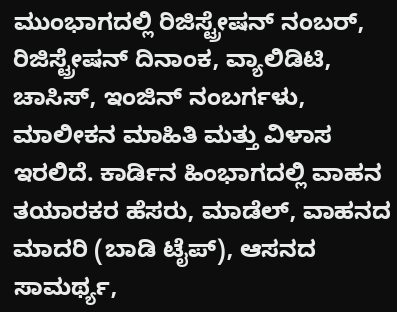ಮುಂಭಾಗದಲ್ಲಿ ರಿಜಿಸ್ಟ್ರೇಷನ್ ನಂಬರ್, ರಿಜಿಸ್ಟ್ರೇಷನ್ ದಿನಾಂಕ, ವ್ಯಾಲಿಡಿಟಿ, ಚಾಸಿಸ್, ಇಂಜಿನ್ ನಂಬರ್ಗಳು, ಮಾಲೀಕನ ಮಾಹಿತಿ ಮತ್ತು ವಿಳಾಸ ಇರಲಿದೆ. ಕಾರ್ಡಿನ ಹಿಂಭಾಗದಲ್ಲಿ ವಾಹನ ತಯಾರಕರ ಹೆಸರು, ಮಾಡೆಲ್, ವಾಹನದ ಮಾದರಿ (ಬಾಡಿ ಟೈಪ್), ಆಸನದ ಸಾಮರ್ಥ್ಯ,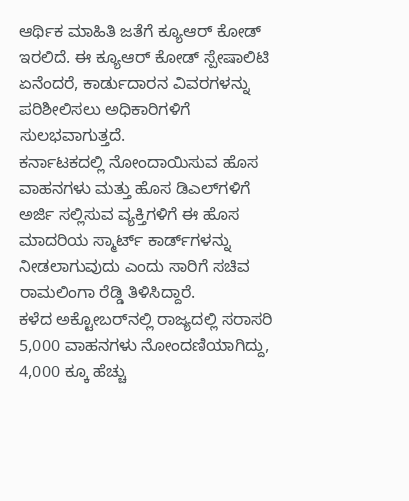ಆರ್ಥಿಕ ಮಾಹಿತಿ ಜತೆಗೆ ಕ್ಯೂಆರ್ ಕೋಡ್ ಇರಲಿದೆ. ಈ ಕ್ಯೂಆರ್ ಕೋಡ್ ಸ್ಪೇಷಾಲಿಟಿ ಏನೆಂದರೆ, ಕಾರ್ಡುದಾರನ ವಿವರಗಳನ್ನು ಪರಿಶೀಲಿಸಲು ಅಧಿಕಾರಿಗಳಿಗೆ ಸುಲಭವಾಗುತ್ತದೆ.
ಕರ್ನಾಟಕದಲ್ಲಿ ನೋಂದಾಯಿಸುವ ಹೊಸ ವಾಹನಗಳು ಮತ್ತು ಹೊಸ ಡಿಎಲ್‌ಗಳಿಗೆ ಅರ್ಜಿ ಸಲ್ಲಿಸುವ ವ್ಯಕ್ತಿಗಳಿಗೆ ಈ ಹೊಸ ಮಾದರಿಯ ಸ್ಮಾರ್ಟ್ ಕಾರ್ಡ್‌ಗಳನ್ನು ನೀಡಲಾಗುವುದು ಎಂದು ಸಾರಿಗೆ ಸಚಿವ ರಾಮಲಿಂಗಾ ರೆಡ್ಡಿ ತಿಳಿಸಿದ್ದಾರೆ.
ಕಳೆದ ಅಕ್ಟೋಬರ್‌ನಲ್ಲಿ ರಾಜ್ಯದಲ್ಲಿ ಸರಾಸರಿ 5,000 ವಾಹನಗಳು ನೋಂದಣಿಯಾಗಿದ್ದು, 4,000 ಕ್ಕೂ ಹೆಚ್ಚು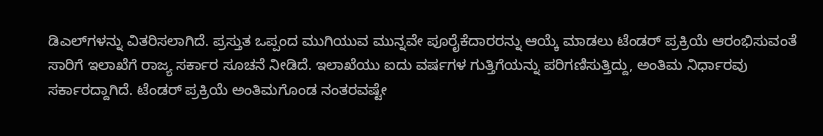ಡಿಎಲ್‌ಗಳನ್ನು ವಿತರಿಸಲಾಗಿದೆ. ಪ್ರಸ್ತುತ ಒಪ್ಪಂದ ಮುಗಿಯುವ ಮುನ್ನವೇ ಪೂರೈಕೆದಾರರನ್ನು ಆಯ್ಕೆ ಮಾಡಲು ಟೆಂಡರ್ ಪ್ರಕ್ರಿಯೆ ಆರಂಭಿಸುವಂತೆ ಸಾರಿಗೆ ಇಲಾಖೆಗೆ ರಾಜ್ಯ ಸರ್ಕಾರ ಸೂಚನೆ ನೀಡಿದೆ. ಇಲಾಖೆಯು ಐದು ವರ್ಷಗಳ ಗುತ್ತಿಗೆಯನ್ನು ಪರಿಗಣಿಸುತ್ತಿದ್ದು, ಅಂತಿಮ ನಿರ್ಧಾರವು ಸರ್ಕಾರದ್ದಾಗಿದೆ. ಟೆಂಡರ್ ಪ್ರಕ್ರಿಯೆ ಅಂತಿಮಗೊಂಡ ನಂತರವಷ್ಟೇ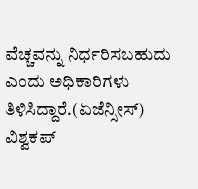ವೆಚ್ಚವನ್ನು ನಿರ್ಧರಿಸಬಹುದು ಎಂದು ಅಧಿಕಾರಿಗಳು ತಿಳಿಸಿದ್ದಾರೆ.(ಏಜೆನ್ಸೀಸ್)
ವಿಶ್ವಕಪ್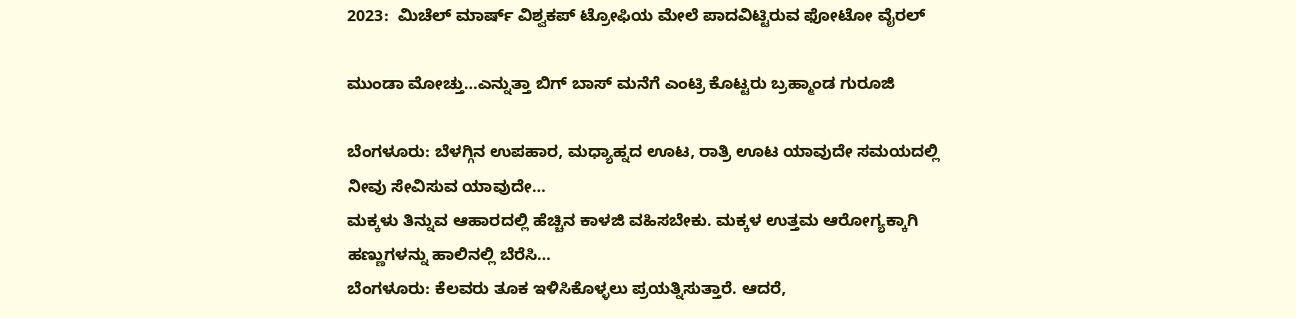2023:  ಮಿಚೆಲ್ ಮಾರ್ಷ್ ವಿಶ್ವಕಪ್ ಟ್ರೋಫಿಯ ಮೇಲೆ ಪಾದವಿಟ್ಟಿರುವ ಫೋಟೋ ವೈರಲ್

ಮುಂಡಾ ಮೋಚ್ತು…ಎನ್ನುತ್ತಾ ಬಿಗ್ ಬಾಸ್ ಮನೆಗೆ ಎಂಟ್ರಿ ಕೊಟ್ಟರು ಬ್ರಹ್ಮಾಂಡ ಗುರೂಜಿ

ಬೆಂಗಳೂರು: ಬೆಳಗ್ಗಿನ ಉಪಹಾರ, ಮಧ್ಯಾಹ್ನದ ಊಟ, ರಾತ್ರಿ ಊಟ ಯಾವುದೇ ಸಮಯದಲ್ಲಿ ನೀವು ಸೇವಿಸುವ ಯಾವುದೇ…
ಮಕ್ಕಳು ತಿನ್ನುವ ಆಹಾರದಲ್ಲಿ ಹೆಚ್ಚಿನ ಕಾಳಜಿ ವಹಿಸಬೇಕು. ಮಕ್ಕಳ ಉತ್ತಮ ಆರೋಗ್ಯಕ್ಕಾಗಿ ಹಣ್ಣುಗಳನ್ನು ಹಾಲಿನಲ್ಲಿ ಬೆರೆಸಿ…
ಬೆಂಗಳೂರು: ಕೆಲವರು ತೂಕ ಇಳಿಸಿಕೊಳ್ಳಲು ಪ್ರಯತ್ನಿಸುತ್ತಾರೆ. ಆದರೆ,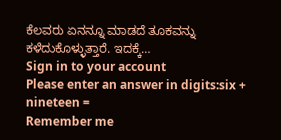ಕೆಲವರು ಏನನ್ನೂ ಮಾಡದೆ ತೂಕವನ್ನು ಕಳೆದುಕೊಳ್ಳುತ್ತಾರೆ. ಇದಕ್ಕೆ…
Sign in to your account
Please enter an answer in digits:six + nineteen =
Remember me